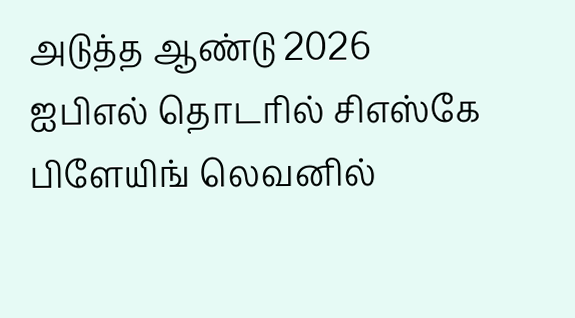அடுத்த ஆண்டு 2026 ஐபிஎல் தொடரில் சிஎஸ்கே பிளேயிங் லெவனில்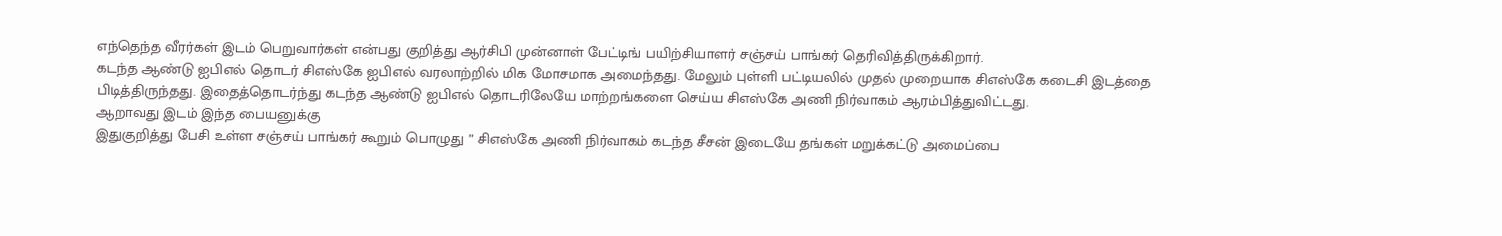எந்தெந்த வீரர்கள் இடம் பெறுவார்கள் என்பது குறித்து ஆர்சிபி முன்னாள் பேட்டிங் பயிற்சியாளர் சஞ்சய் பாங்கர் தெரிவித்திருக்கிறார்.
கடந்த ஆண்டு ஐபிஎல் தொடர் சிஎஸ்கே ஐபிஎல் வரலாற்றில் மிக மோசமாக அமைந்தது. மேலும் புள்ளி பட்டியலில் முதல் முறையாக சிஎஸ்கே கடைசி இடத்தை பிடித்திருந்தது. இதைத்தொடர்ந்து கடந்த ஆண்டு ஐபிஎல் தொடரிலேயே மாற்றங்களை செய்ய சிஎஸ்கே அணி நிர்வாகம் ஆரம்பித்துவிட்டது.
ஆறாவது இடம் இந்த பையனுக்கு
இதுகுறித்து பேசி உள்ள சஞ்சய் பாங்கர் கூறும் பொழுது ” சிஎஸ்கே அணி நிர்வாகம் கடந்த சீசன் இடையே தங்கள் மறுக்கட்டு அமைப்பை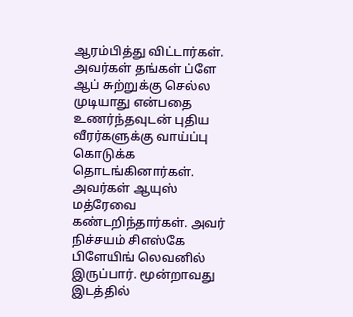ஆரம்பித்து விட்டார்கள். அவர்கள் தங்கள் ப்ளே ஆப் சுற்றுக்கு செல்ல முடியாது என்பதை உணர்ந்தவுடன் புதிய வீரர்களுக்கு வாய்ப்பு கொடுக்க தொடங்கினார்கள். அவர்கள் ஆயுஸ் மத்ரேவை கண்டறிந்தார்கள். அவர் நிச்சயம் சிஎஸ்கே பிளேயிங் லெவனில் இருப்பார். மூன்றாவது இடத்தில்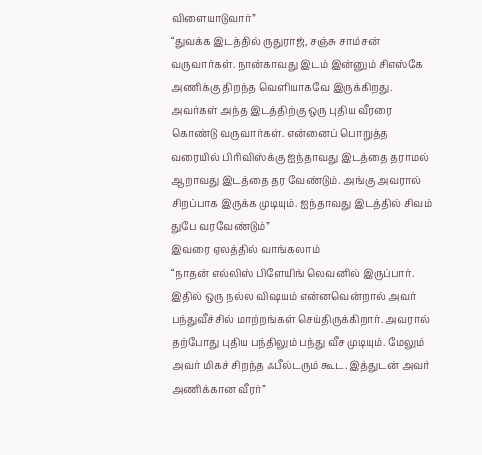விளையாடுவார்”
“துவக்க இடத்தில் ருதுராஜ், சஞ்சு சாம்சன் வருவார்கள். நான்காவது இடம் இன்னும் சிஎஸ்கே அணிக்கு திறந்த வெளியாகவே இருக்கிறது. அவர்கள் அந்த இடத்திற்கு ஒரு புதிய வீரரை கொண்டு வருவார்கள். என்னைப் பொறுத்த வரையில் பிரிவிஸ்க்கு ஐந்தாவது இடத்தை தராமல் ஆறாவது இடத்தை தர வேண்டும். அங்கு அவரால் சிறப்பாக இருக்க முடியும். ஐந்தாவது இடத்தில் சிவம் துபே வரவேண்டும்”
இவரை ஏலத்தில் வாங்கலாம்
“நாதன் எல்லிஸ் பிளேயிங் லெவனில் இருப்பார். இதில் ஒரு நல்ல விஷயம் என்னவென்றால் அவர் பந்துவீச்சில் மாற்றங்கள் செய்திருக்கிறார். அவரால் தற்போது புதிய பந்திலும் பந்து வீச முடியும். மேலும் அவர் மிகச் சிறந்த ஃபீல்டரும் கூட. இத்துடன் அவர் அணிக்கான வீரர்”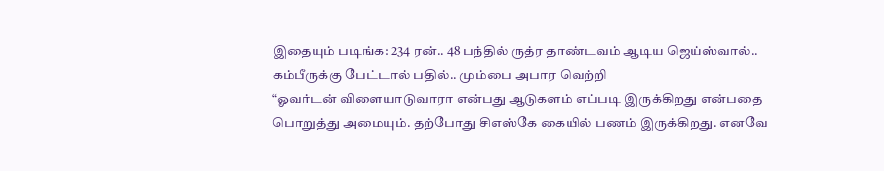இதையும் படிங்க: 234 ரன்.. 48 பந்தில் ருத்ர தாண்டவம் ஆடிய ஜெய்ஸ்வால்.. கம்பீருக்கு பேட்டால் பதில்.. மும்பை அபார வெற்றி
“ஓவர்டன் விளையாடுவாரா என்பது ஆடுகளம் எப்படி இருக்கிறது என்பதை பொறுத்து அமையும். தற்போது சிஎஸ்கே கையில் பணம் இருக்கிறது. எனவே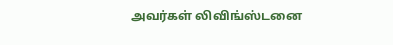அவர்கள் லிவிங்ஸ்டனை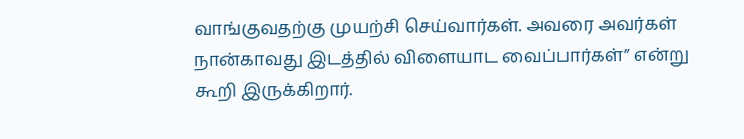வாங்குவதற்கு முயற்சி செய்வார்கள். அவரை அவர்கள் நான்காவது இடத்தில் விளையாட வைப்பார்கள்” என்று கூறி இருக்கிறார்.